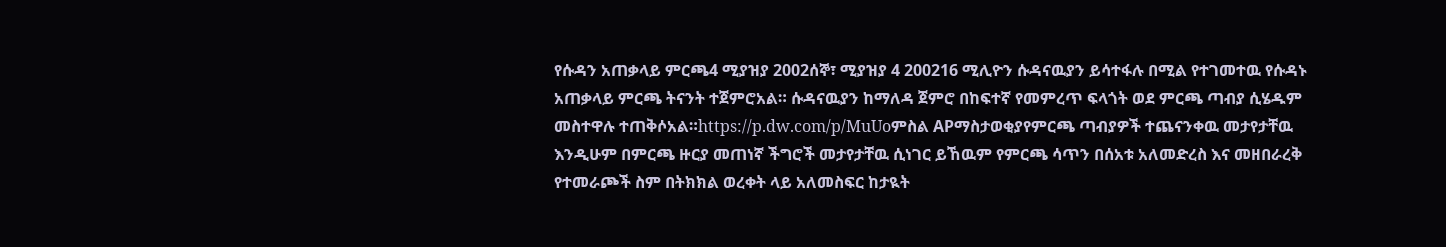የሱዳን አጠቃላይ ምርጫ4 ሚያዝያ 2002ሰኞ፣ ሚያዝያ 4 200216 ሚሊዮን ሱዳናዉያን ይሳተፋሉ በሚል የተገመተዉ የሱዳኑ አጠቃላይ ምርጫ ትናንት ተጀምሮአል። ሱዳናዉያን ከማለዳ ጀምሮ በከፍተኛ የመምረጥ ፍላጎት ወደ ምርጫ ጣብያ ሲሄዱም መስተዋሉ ተጠቅሶአል።https://p.dw.com/p/MuUoምስል APማስታወቂያየምርጫ ጣብያዎች ተጨናንቀዉ መታየታቸዉ እንዲሁም በምርጫ ዙርያ መጠነኛ ችግሮች መታየታቸዉ ሲነገር ይኸዉም የምርጫ ሳጥን በሰአቱ አለመድረስ እና መዘበራረቅ የተመራጮች ስም በትክክል ወረቀት ላይ አለመስፍር ከታዪት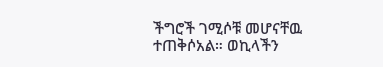ችግሮች ገሚሶቹ መሆናቸዉ ተጠቅሶአል። ወኪላችን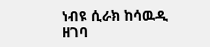ነብዩ ሲራክ ከሳዉዲ ዘገባ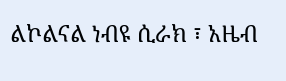ልኮልናል ነብዩ ሲራክ ፣ አዜብ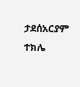ታደሰአርያም ተክሌ